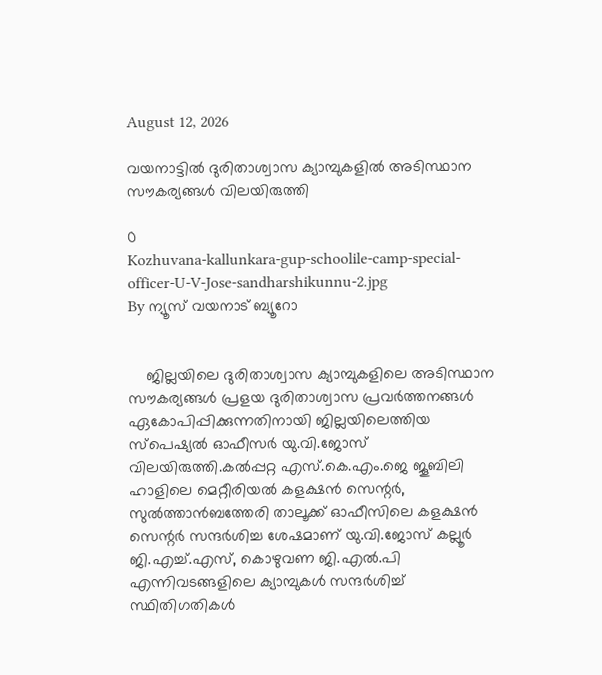August 12, 2026

വയനാട്ടിൽ ദുരിതാശ്വാസ ക്യാമ്പുകളില്‍ അടിസ്ഥാന സൗകര്യങ്ങള്‍ വിലയിരുത്തി

0
Kozhuvana-kallunkara-gup-schoolile-camp-special-officer-U-V-Jose-sandharshikunnu-2.jpg
By ന്യൂസ് വയനാട് ബ്യൂറോ


    ജില്ലയിലെ ദുരിതാശ്വാസ ക്യാമ്പുകളിലെ അടിസ്ഥാന സൗകര്യങ്ങള്‍ പ്രളയ ദുരിതാശ്വാസ പ്രവര്‍ത്തനങ്ങള്‍ ഏകോപിപ്പിക്കുന്നതിനായി ജില്ലയിലെത്തിയ സ്‌പെഷ്യല്‍ ഓഫീസര്‍ യു.വി.ജോസ് വിലയിരുത്തി.കല്‍പ്പറ്റ എസ്.കെ.എം.ജെ ജൂബിലി ഹാളിലെ മെറ്റീരിയല്‍ കളക്ഷന്‍ സെന്റര്‍,  സുല്‍ത്താന്‍ബത്തേരി താലൂക്ക് ഓഫീസിലെ കളക്ഷന്‍ സെന്റര്‍ സന്ദര്‍ശിച്ച ശേഷമാണ് യു.വി.ജോസ് കല്ലൂര്‍ ജി.എച്ച്.എസ്, കൊഴുവണ ജി.എല്‍.പി എന്നിവടങ്ങളിലെ ക്യാമ്പുകള്‍ സന്ദര്‍ശിച്ച് സ്ഥിതിഗതികള്‍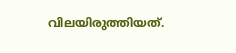വിലയിരുത്തിയത്.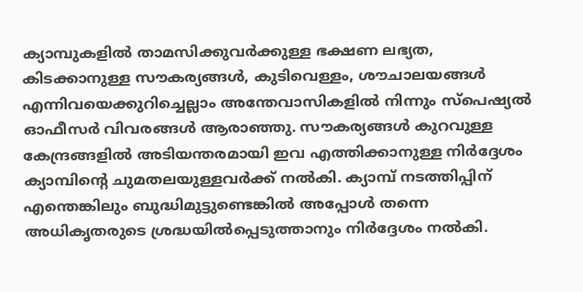ക്യാമ്പുകളില്‍ താമസിക്കുവര്‍ക്കുള്ള ഭക്ഷണ ലഭ്യത, കിടക്കാനുള്ള സൗകര്യങ്ങള്‍, കുടിവെള്ളം, ശൗചാലയങ്ങള്‍ എന്നിവയെക്കുറിച്ചെല്ലാം അന്തേവാസികളില്‍ നിന്നും സ്‌പെഷ്യല്‍ ഓഫീസര്‍ വിവരങ്ങള്‍ ആരാഞ്ഞു. സൗകര്യങ്ങള്‍ കുറവുള്ള കേന്ദ്രങ്ങളില്‍ അടിയന്തരമായി ഇവ എത്തിക്കാനുള്ള നിര്‍ദ്ദേശം ക്യാമ്പിന്റെ ചുമതലയുള്ളവര്‍ക്ക് നല്‍കി. ക്യാമ്പ് നടത്തിപ്പിന് എന്തെങ്കിലും ബുദ്ധിമുട്ടുണ്ടെങ്കില്‍ അപ്പോള്‍ തന്നെ അധികൃതരുടെ ശ്രദ്ധയില്‍പ്പെടുത്താനും നിര്‍ദ്ദേശം നല്‍കി.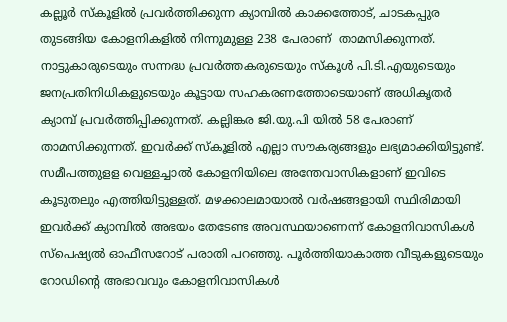കല്ലൂര്‍ സ്‌കൂളില്‍ പ്രവര്‍ത്തിക്കുന്ന ക്യാമ്പില്‍ കാക്കത്തോട്, ചാടകപ്പുര തുടങ്ങിയ കോളനികളില്‍ നിന്നുമുള്ള 238 പേരാണ്  താമസിക്കുന്നത്. നാട്ടുകാരുടെയും സന്നദ്ധ പ്രവര്‍ത്തകരുടെയും സ്‌കൂള്‍ പി.ടി.എയുടെയും ജനപ്രതിനിധികളുടെയും കൂട്ടായ സഹകരണത്തോടെയാണ് അധികൃതര്‍ ക്യാമ്പ് പ്രവര്‍ത്തിപ്പിക്കുന്നത്. കല്ലിങ്കര ജി.യു.പി യില്‍ 58 പേരാണ് താമസിക്കുന്നത്. ഇവര്‍ക്ക് സ്‌കൂളില്‍ എല്ലാ സൗകര്യങ്ങളും ലഭ്യമാക്കിയിട്ടുണ്ട്. സമീപത്തുളള വെള്ളച്ചാല്‍ കോളനിയിലെ അന്തേവാസികളാണ് ഇവിടെ കൂടുതലും എത്തിയിട്ടുള്ളത്. മഴക്കാലമായാല്‍ വര്‍ഷങ്ങളായി സ്ഥിരിമായി ഇവര്‍ക്ക് ക്യാമ്പില്‍ അഭയം തേടേണ്ട അവസ്ഥയാണെന്ന് കോളനിവാസികള്‍ സ്‌പെഷ്യല്‍ ഓഫീസറോട് പരാതി പറഞ്ഞു. പൂര്‍ത്തിയാകാത്ത വീടുകളുടെയും റോഡിന്റെ അഭാവവും കോളനിവാസികള്‍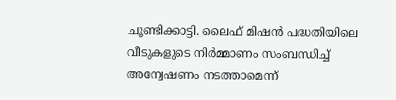ചൂണ്ടിക്കാട്ടി. ലൈഫ് മിഷന്‍ പദ്ധതിയിലെ വീടുകളുടെ നിര്‍മ്മാണം സംബന്ധിച്ച് അന്വേഷണം നടത്താമെന്ന്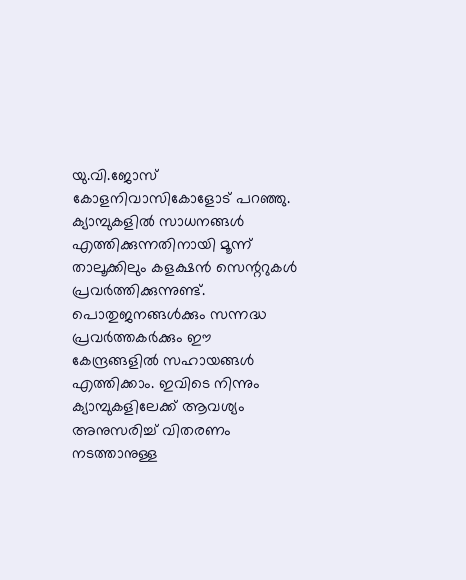യു.വി.ജോസ് കോളനിവാസികോളോട് പറഞ്ഞു. ക്യാമ്പുകളില്‍ സാധനങ്ങള്‍ എത്തിക്കുന്നതിനായി മൂന്ന് താലൂക്കിലും കളക്ഷന്‍ സെന്ററുകള്‍ പ്രവര്‍ത്തിക്കുന്നുണ്ട്. പൊതുജനങ്ങള്‍ക്കും സന്നദ്ധ പ്രവര്‍ത്തകര്‍ക്കും ഈ കേന്ദ്രങ്ങളില്‍ സഹായങ്ങള്‍ എത്തിക്കാം. ഇവിടെ നിന്നും ക്യാമ്പുകളിലേക്ക് ആവശ്യം അനുസരിച്ച് വിതരണം നടത്താനുള്ള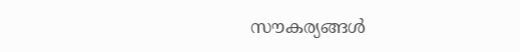സൗകര്യങ്ങള്‍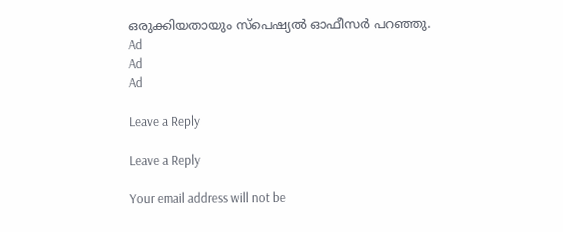ഒരുക്കിയതായും സ്‌പെഷ്യല്‍ ഓഫീസര്‍ പറഞ്ഞു.
Ad
Ad
Ad

Leave a Reply

Leave a Reply

Your email address will not be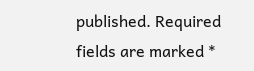published. Required fields are marked *